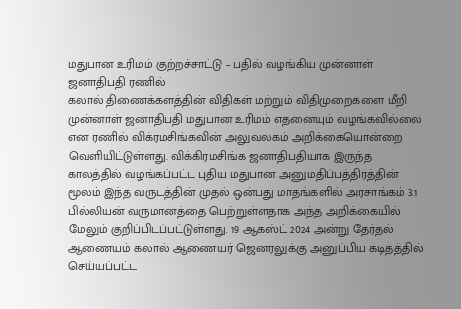மதுபான உரிமம் குற்றச்சாட்டு – பதில் வழங்கிய முன்னாள் ஜனாதிபதி ரணில்
கலால் திணைக்களத்தின் விதிகள் மற்றும் விதிமுறைகளை மீறி முன்னாள் ஜனாதிபதி மதுபான உரிமம் எதனையும் வழங்கவில்லை என ரணில் விக்ரமசிங்கவின் அலுவலகம் அறிக்கையொன்றை வெளியிட்டுள்ளது. விக்கிரமசிங்க ஜனாதிபதியாக இருந்த காலத்தில் வழங்கப்பட்ட புதிய மதுபான அனுமதிப்பத்திரத்தின் மூலம் இந்த வருடத்தின் முதல் ஒன்பது மாதங்களில் அரசாங்கம் 3.1 பில்லியன் வருமானத்தை பெற்றுள்ளதாக அந்த அறிக்கையில் மேலும் குறிப்பிடப்பட்டுள்ளது. 19 ஆகஸ்ட் 2024 அன்று தேர்தல் ஆணையம் கலால் ஆணையர் ஜெனரலுக்கு அனுப்பிய கடிதத்தில் செய்யப்பட்ட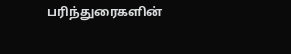பரிந்துரைகளின்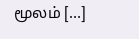மூலம் […]